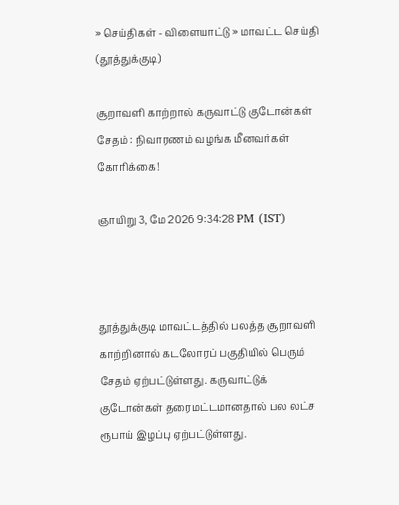» செய்திகள் - விளையாட்டு » மாவட்ட செய்தி (தூத்துக்குடி)

சூறாவளி காற்றால் கருவாட்டு குடோன்கள் சேதம் : நிவாரணம் வழங்க மீனவர்கள் கோரிக்கை!

ஞாயிறு 3, மே 2026 9:34:28 PM (IST)



தூத்துக்குடி மாவட்டத்தில் பலத்த சூறாவளி காற்றினால் கடலோரப் பகுதியில் பெரும் சேதம் ஏற்பட்டுள்ளது. கருவாட்டுக் குடோன்கள் தரைமட்டமானதால் பல லட்ச ரூபாய் இழப்பு ஏற்பட்டுள்ளது.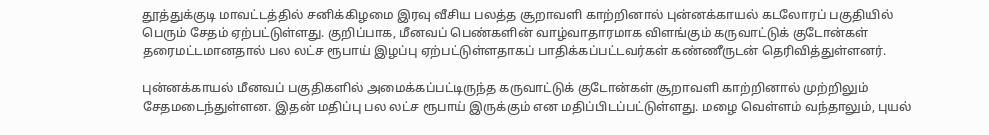தூத்துக்குடி மாவட்டத்தில் சனிக்கிழமை இரவு வீசிய பலத்த சூறாவளி காற்றினால் புன்னக்காயல் கடலோரப் பகுதியில் பெரும் சேதம் ஏற்பட்டுள்ளது. குறிப்பாக, மீனவப் பெண்களின் வாழ்வாதாரமாக விளங்கும் கருவாட்டுக் குடோன்கள் தரைமட்டமானதால் பல லட்ச ரூபாய் இழப்பு ஏற்பட்டுள்ளதாகப் பாதிக்கப்பட்டவர்கள் கண்ணீருடன் தெரிவித்துள்ளனர்.

புன்னக்காயல் மீனவப் பகுதிகளில் அமைக்கப்பட்டிருந்த கருவாட்டுக் குடோன்கள் சூறாவளி காற்றினால் முற்றிலும் சேதமடைந்துள்ளன. இதன் மதிப்பு பல லட்ச ரூபாய் இருக்கும் என மதிப்பிடப்பட்டுள்ளது. மழை வெள்ளம் வந்தாலும், புயல்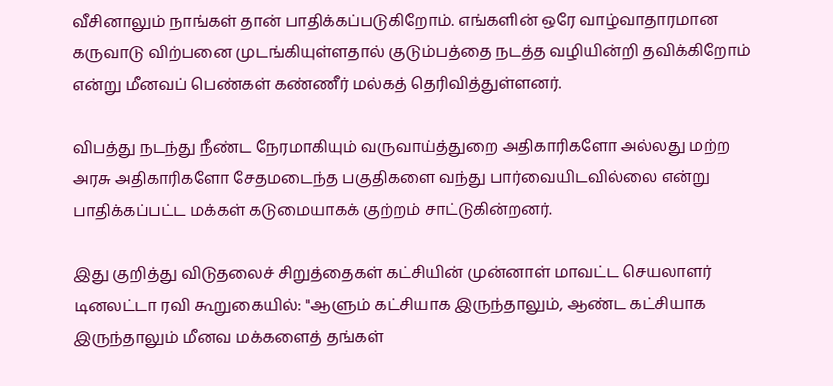வீசினாலும் நாங்கள் தான் பாதிக்கப்படுகிறோம். எங்களின் ஒரே வாழ்வாதாரமான கருவாடு விற்பனை முடங்கியுள்ளதால் குடும்பத்தை நடத்த வழியின்றி தவிக்கிறோம் என்று மீனவப் பெண்கள் கண்ணீர் மல்கத் தெரிவித்துள்ளனர்.

விபத்து நடந்து நீண்ட நேரமாகியும் வருவாய்த்துறை அதிகாரிகளோ அல்லது மற்ற அரசு அதிகாரிகளோ சேதமடைந்த பகுதிகளை வந்து பார்வையிடவில்லை என்று பாதிக்கப்பட்ட மக்கள் கடுமையாகக் குற்றம் சாட்டுகின்றனர்.

இது குறித்து விடுதலைச் சிறுத்தைகள் கட்சியின் முன்னாள் மாவட்ட செயலாளர் டினலட்டா ரவி கூறுகையில்: "ஆளும் கட்சியாக இருந்தாலும், ஆண்ட கட்சியாக இருந்தாலும் மீனவ மக்களைத் தங்கள்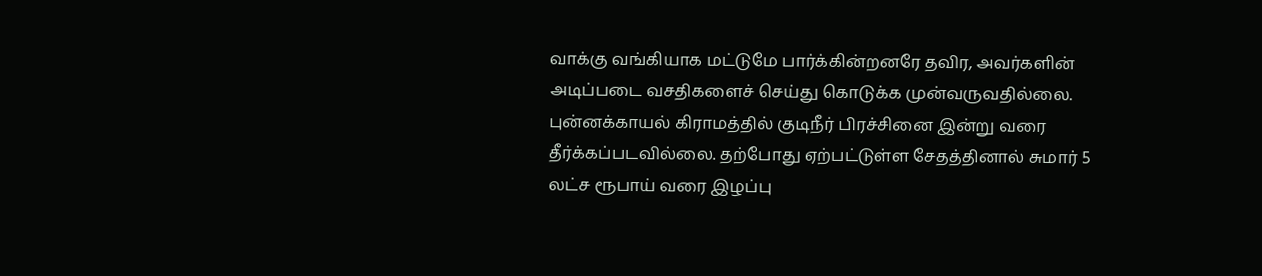வாக்கு வங்கியாக மட்டுமே பார்க்கின்றனரே தவிர, அவர்களின் அடிப்படை வசதிகளைச் செய்து கொடுக்க முன்வருவதில்லை. புன்னக்காயல் கிராமத்தில் குடிநீர் பிரச்சினை இன்று வரை தீர்க்கப்படவில்லை. தற்போது ஏற்பட்டுள்ள சேதத்தினால் சுமார் 5 லட்ச ரூபாய் வரை இழப்பு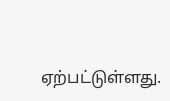ஏற்பட்டுள்ளது.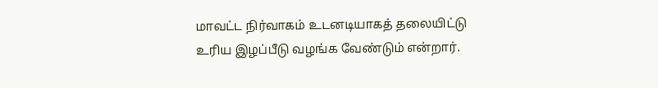மாவட்ட நிர்வாகம் உடனடியாகத் தலையிட்டு உரிய இழப்பீடு வழங்க வேண்டும் என்றார்.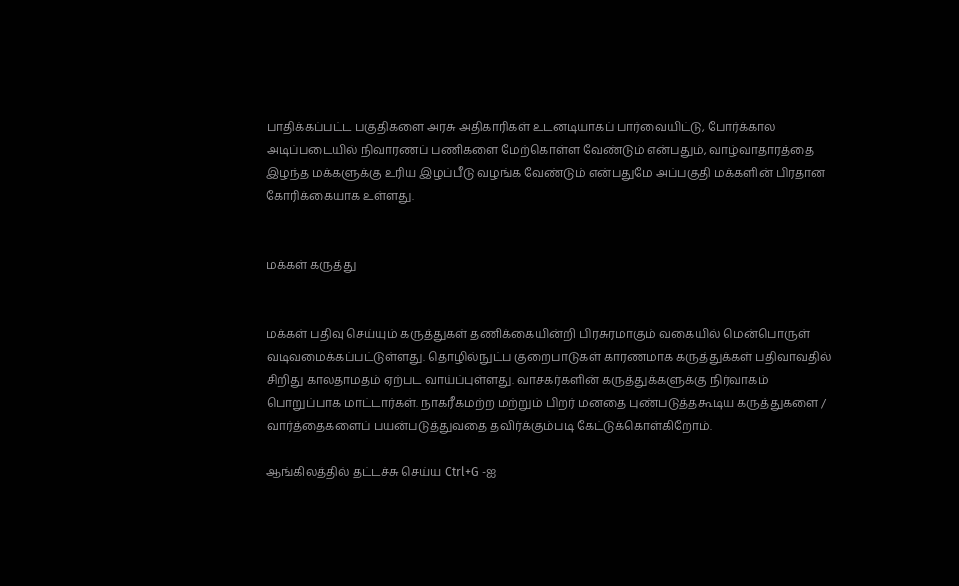பாதிக்கப்பட்ட பகுதிகளை அரசு அதிகாரிகள் உடனடியாகப் பார்வையிட்டு, போர்க்கால அடிப்படையில் நிவாரணப் பணிகளை மேற்கொள்ள வேண்டும் என்பதும், வாழ்வாதாரத்தை இழந்த மக்களுக்கு உரிய இழப்பீடு வழங்க வேண்டும் என்பதுமே அப்பகுதி மக்களின் பிரதான கோரிக்கையாக உள்ளது.


மக்கள் கருத்து


மக்கள் பதிவு செய்யும் கருத்துகள் தணிக்கையின்றி பிரசுரமாகும் வகையில் மென்பொருள் வடிவமைக்கப்பட்டுள்ளது. தொழில்நுட்ப குறைபாடுகள் காரணமாக கருத்துக்கள் பதிவாவதில் சிறிது காலதாமதம் ஏற்பட வாய்ப்புள்ளது. வாசகர்களின் கருத்துக்களுக்கு நிர்வாகம் பொறுப்பாக மாட்டார்கள். நாகரீகமற்ற மற்றும் பிறர் மனதை புண்படுத்தகூடிய கருத்துகளை / வார்த்தைகளைப் பயன்படுத்துவதை தவிர்க்கும்படி கேட்டுக்கொள்கிறோம்.

ஆங்கிலத்தில் தட்டச்சு செய்ய Ctrl+G -ஐ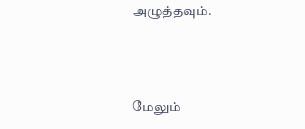அழுத்தவும்.



மேலும்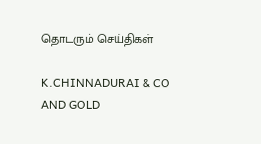தொடரும் செய்திகள்

K.CHINNADURAI & CO AND GOLD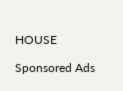HOUSE

Sponsored Ads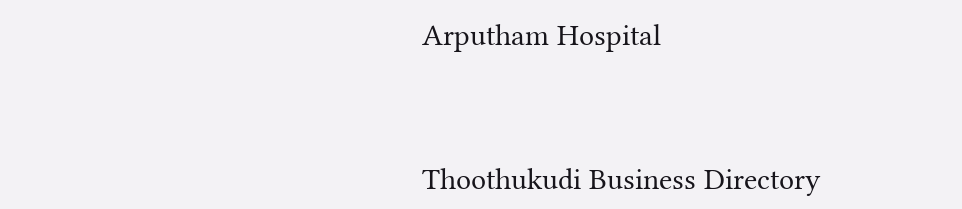Arputham Hospital



Thoothukudi Business Directory